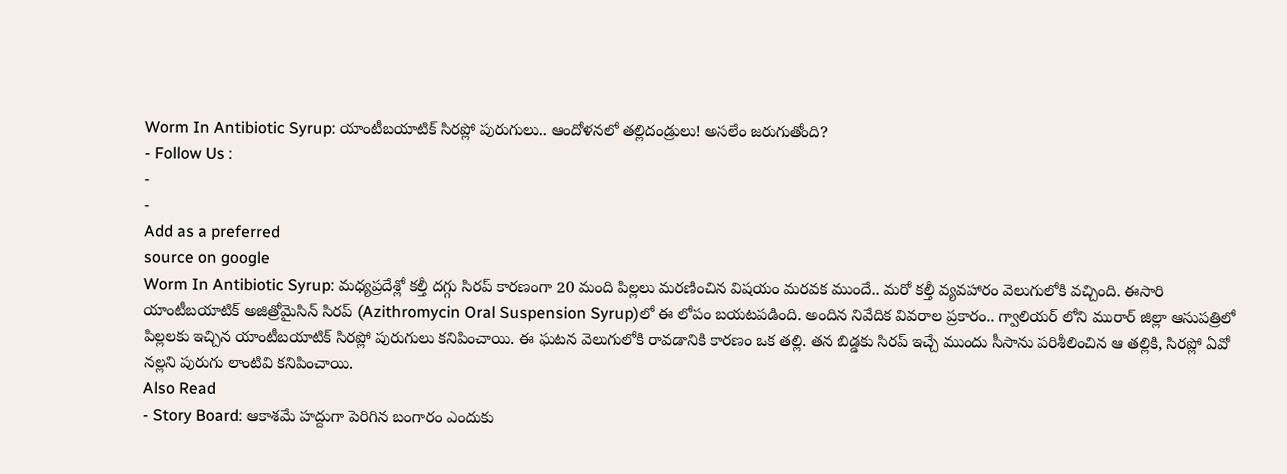Worm In Antibiotic Syrup: యాంటీబయాటిక్ సిరప్లో పురుగులు.. ఆందోళనలో తల్లిదండ్రులు! అసలేం జరుగుతోంది?
- Follow Us :
-
-
Add as a preferred
source on google
Worm In Antibiotic Syrup: మధ్యప్రదేశ్లో కల్తీ దగ్గు సిరప్ కారణంగా 20 మంది పిల్లలు మరణించిన విషయం మరవక ముందే.. మరో కల్తీ వ్యవహారం వెలుగులోకి వచ్చింది. ఈసారి యాంటీబయాటిక్ అజిత్రోమైసిన్ సిరప్ (Azithromycin Oral Suspension Syrup)లో ఈ లోపం బయటపడింది. అందిన నివేదిక వివరాల ప్రకారం.. గ్వాలియర్ లోని మురార్ జిల్లా ఆసుపత్రిలో పిల్లలకు ఇచ్చిన యాంటీబయాటిక్ సిరప్లో పురుగులు కనిపించాయి. ఈ ఘటన వెలుగులోకి రావడానికి కారణం ఒక తల్లి. తన బిడ్డకు సిరప్ ఇచ్చే ముందు సీసాను పరిశీలించిన ఆ తల్లికి, సిరప్లో ఏవో నల్లని పురుగు లాంటివి కనిపించాయి.
Also Read
- Story Board: ఆకాశమే హద్దుగా పెరిగిన బంగారం ఎందుకు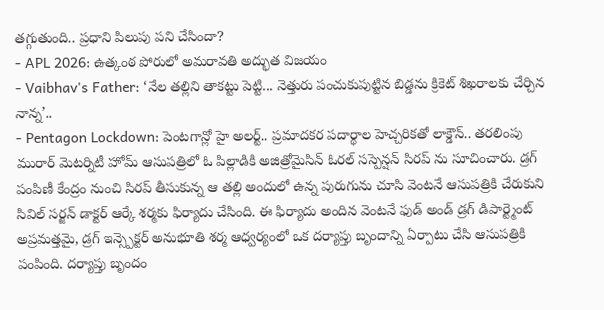తగ్గుతుంది.. ప్రధాని పిలుపు పని చేసిందా?
- APL 2026: ఉత్కంఠ పోరులో అమరావతి అద్భుత విజయం
- Vaibhav's Father: ‘నేల తల్లిని తాకట్టు పెట్టి... నెత్తురు పంచుకుపుట్టిన బిడ్డను క్రికెట్ శిఖరాలకు చేర్చిన నాన్న’..
- Pentagon Lockdown: పెంటగాన్లో హై అలర్ట్.. ప్రమాదకర పదార్థాల హెచ్చరికతో లాక్డౌన్.. తరలింపు
మురార్ మెటర్నిటీ హోమ్ ఆసుపత్రిలో ఓ పిల్లాడికి అజిత్రోమైసిన్ ఓరల్ సస్పెన్షన్ సిరప్ ను సూచించారు. డ్రగ్ పంపిణీ కేంద్రం నుంచి సిరప్ తీసుకున్న ఆ తల్లి అందులో ఉన్న పురుగును చూసి వెంటనే ఆసుపత్రికి చేరుకుని సివిల్ సర్జన్ డాక్టర్ ఆర్కే శర్మకు ఫిర్యాదు చేసింది. ఈ ఫిర్యాదు అందిన వెంటనే ఫుడ్ అండ్ డ్రగ్ డిపార్ట్మెంట్ అప్రమత్తమై, డ్రగ్ ఇన్స్పెక్టర్ అనుభూతి శర్మ ఆధ్వర్యంలో ఒక దర్యాప్తు బృందాన్ని ఏర్పాటు చేసి ఆసుపత్రికి పంపింది. దర్యాప్తు బృందం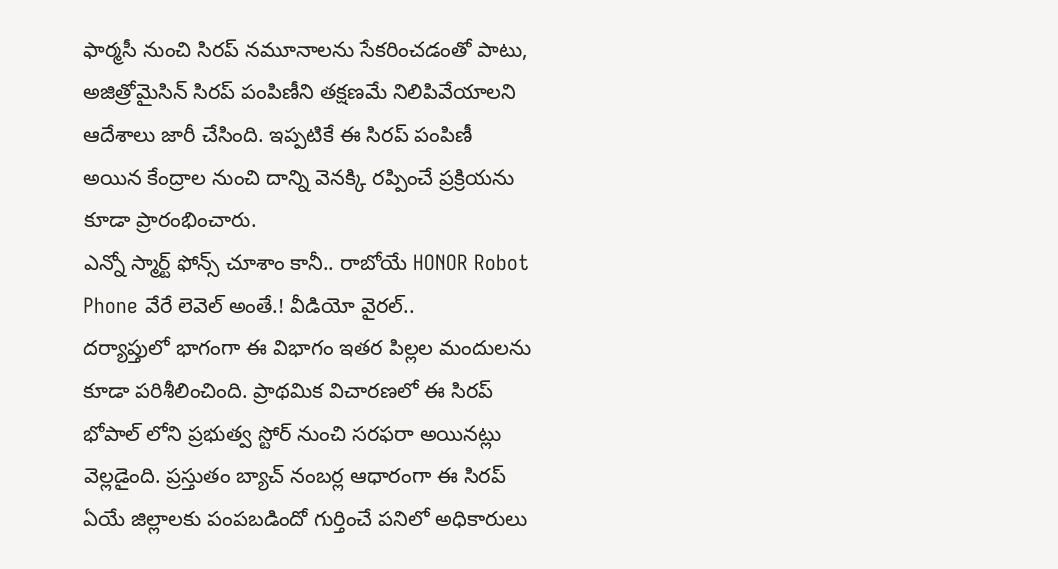ఫార్మసీ నుంచి సిరప్ నమూనాలను సేకరించడంతో పాటు, అజిత్రోమైసిన్ సిరప్ పంపిణీని తక్షణమే నిలిపివేయాలని ఆదేశాలు జారీ చేసింది. ఇప్పటికే ఈ సిరప్ పంపిణీ అయిన కేంద్రాల నుంచి దాన్ని వెనక్కి రప్పించే ప్రక్రియను కూడా ప్రారంభించారు.
ఎన్నో స్మార్ట్ ఫోన్స్ చూశాం కానీ.. రాబోయే HONOR Robot Phone వేరే లెవెల్ అంతే.! వీడియో వైరల్..
దర్యాప్తులో భాగంగా ఈ విభాగం ఇతర పిల్లల మందులను కూడా పరిశీలించింది. ప్రాథమిక విచారణలో ఈ సిరప్ భోపాల్ లోని ప్రభుత్వ స్టోర్ నుంచి సరఫరా అయినట్లు వెల్లడైంది. ప్రస్తుతం బ్యాచ్ నంబర్ల ఆధారంగా ఈ సిరప్ ఏయే జిల్లాలకు పంపబడిందో గుర్తించే పనిలో అధికారులు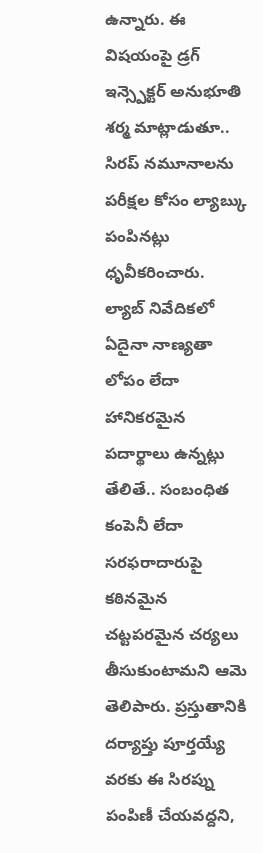ఉన్నారు. ఈ విషయంపై డ్రగ్ ఇన్స్పెక్టర్ అనుభూతి శర్మ మాట్లాడుతూ.. సిరప్ నమూనాలను పరీక్షల కోసం ల్యాబ్కు పంపినట్లు ధృవీకరించారు. ల్యాబ్ నివేదికలో ఏదైనా నాణ్యతా లోపం లేదా హానికరమైన పదార్థాలు ఉన్నట్లు తేలితే.. సంబంధిత కంపెనీ లేదా సరఫరాదారుపై కఠినమైన చట్టపరమైన చర్యలు తీసుకుంటామని ఆమె తెలిపారు. ప్రస్తుతానికి దర్యాప్తు పూర్తయ్యే వరకు ఈ సిరప్ను పంపిణీ చేయవద్దని,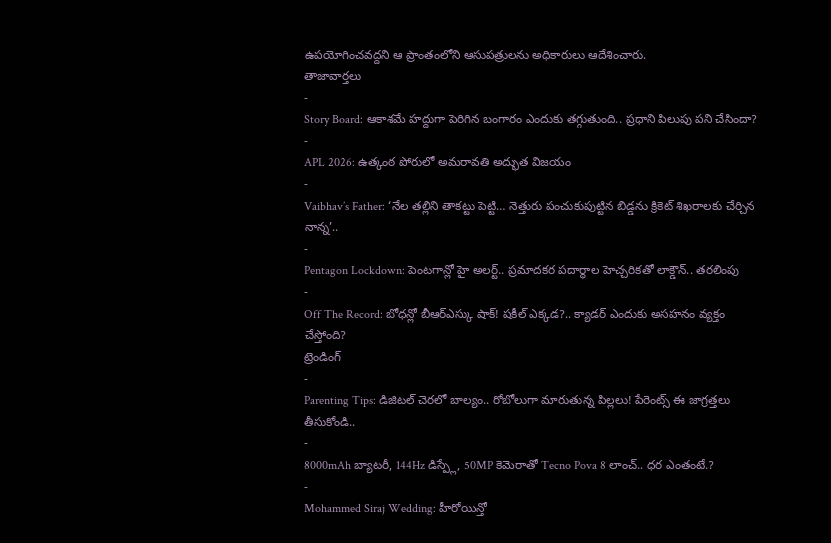ఉపయోగించవద్దని ఆ ప్రాంతంలోని ఆసుపత్రులను అధికారులు ఆదేశించారు.
తాజావార్తలు
-
Story Board: ఆకాశమే హద్దుగా పెరిగిన బంగారం ఎందుకు తగ్గుతుంది.. ప్రధాని పిలుపు పని చేసిందా?
-
APL 2026: ఉత్కంఠ పోరులో అమరావతి అద్భుత విజయం
-
Vaibhav’s Father: ‘నేల తల్లిని తాకట్టు పెట్టి… నెత్తురు పంచుకుపుట్టిన బిడ్డను క్రికెట్ శిఖరాలకు చేర్చిన నాన్న’..
-
Pentagon Lockdown: పెంటగాన్లో హై అలర్ట్.. ప్రమాదకర పదార్థాల హెచ్చరికతో లాక్డౌన్.. తరలింపు
-
Off The Record: బోధన్లో బీఆర్ఎస్కు షాక్! షకీల్ ఎక్కడ?.. క్యాడర్ ఎందుకు అసహనం వ్యక్తం చేస్తోంది?
ట్రెండింగ్
-
Parenting Tips: డిజిటల్ చెరలో బాల్యం.. రోబోలుగా మారుతున్న పిల్లలు! పేరెంట్స్ ఈ జాగ్రత్తలు తీసుకోండి..
-
8000mAh బ్యాటరీ, 144Hz డిస్ప్లే, 50MP కెమెరాతో Tecno Pova 8 లాంచ్.. ధర ఎంతంటే.?
-
Mohammed Siraj Wedding: హీరోయిన్తో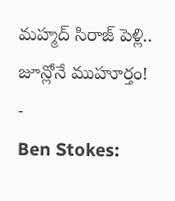మహ్మద్ సిరాజ్ పెళ్లి.. జూన్లోనే ముహూర్తం!
-
Ben Stokes: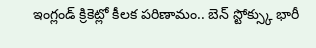ఇంగ్లండ్ క్రికెట్లో కీలక పరిణామం.. బెన్ స్టోక్స్కు భారీ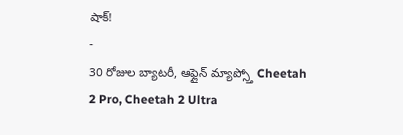షాక్!
-
30 రోజుల బ్యాటరీ, ఆఫ్లైన్ మ్యాప్స్తో Cheetah 2 Pro, Cheetah 2 Ultra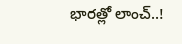భారత్లో లాంచ్..!